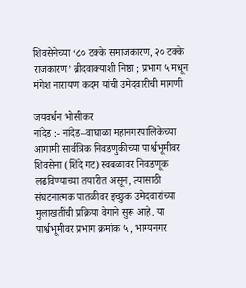शिवसेनेच्या ‘८० टक्के समाजकारण, २० टक्के राजकारण’ ब्रीदवाक्याशी निष्ठा ; प्रभाग ५ मधून मंगेश नारायण कदम यांची उमेदवारीची मागणी

जयवर्धन भोसीकर
नांदेड :- नांदेड–वाघाळा महानगरपालिकेच्या आगामी सार्वत्रिक निवडणुकीच्या पार्श्वभूमीवर शिवसेना (शिंदे गट) स्वबळावर निवडणूक लढविण्याच्या तयारीत असून, त्यासाठी संघटनात्मक पातळीवर इच्छुक उमेदवारांच्या मुलाखतींची प्रक्रिया वेगाने सुरू आहे. या पार्श्वभूमीवर प्रभाग क्रमांक ५, भाग्यनगर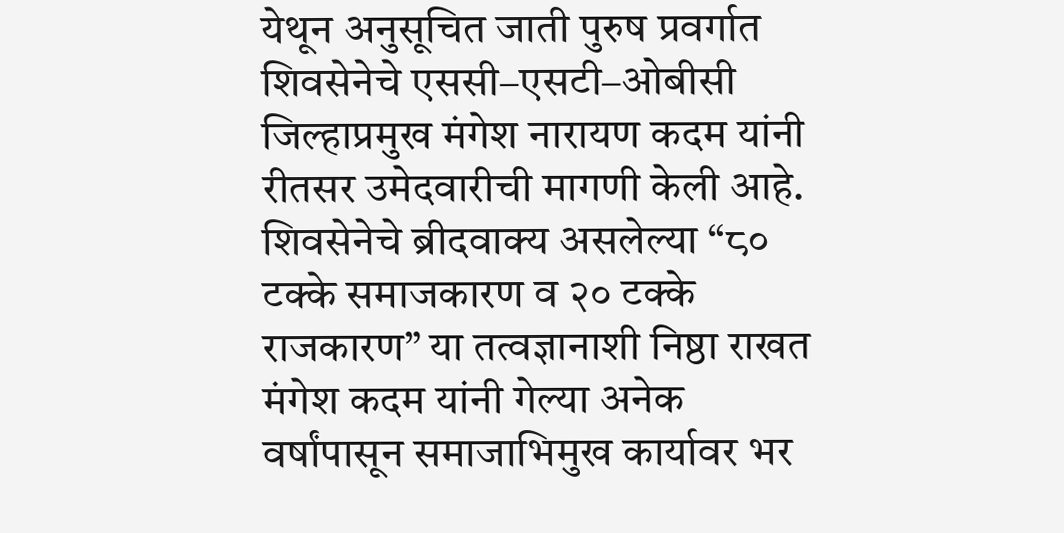येथून अनुसूचित जाती पुरुष प्रवर्गात शिवसेनेचे एससी–एसटी–ओबीसी जिल्हाप्रमुख मंगेश नारायण कदम यांनी रीतसर उमेदवारीची मागणी केली आहे.
शिवसेनेचे ब्रीदवाक्य असलेल्या “८० टक्के समाजकारण व २० टक्के राजकारण” या तत्वज्ञानाशी निष्ठा राखत मंगेश कदम यांनी गेल्या अनेक वर्षांपासून समाजाभिमुख कार्यावर भर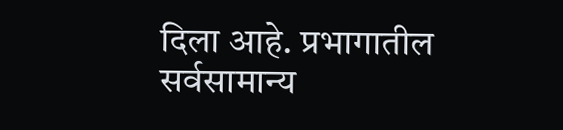दिला आहे. प्रभागातील सर्वसामान्य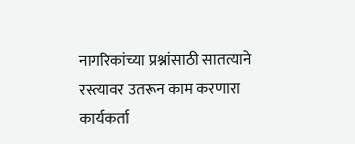नागरिकांच्या प्रश्नांसाठी सातत्याने रस्त्यावर उतरून काम करणारा कार्यकर्ता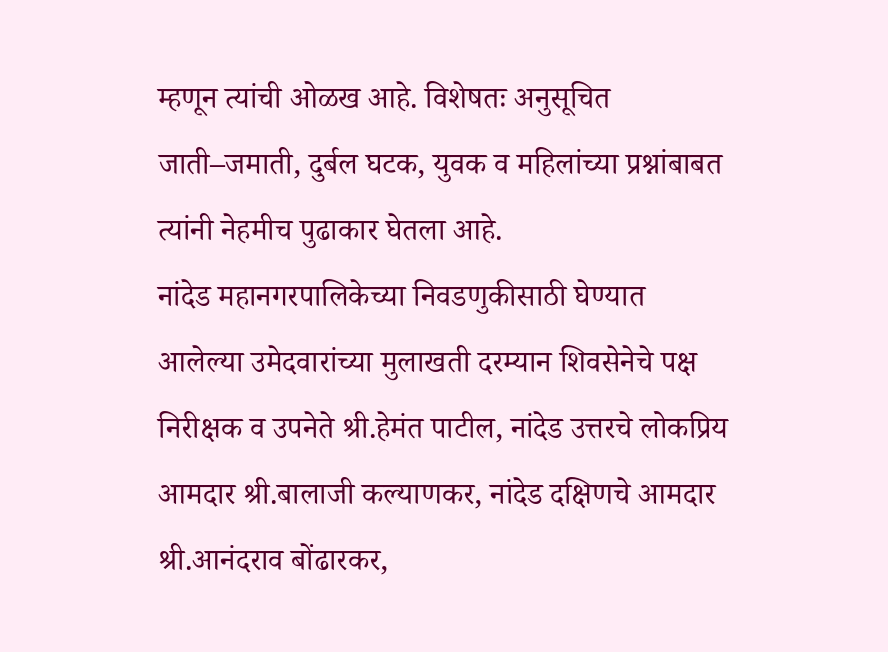म्हणून त्यांची ओळख आहे. विशेषतः अनुसूचित जाती–जमाती, दुर्बल घटक, युवक व महिलांच्या प्रश्नांबाबत त्यांनी नेहमीच पुढाकार घेतला आहे.
नांदेड महानगरपालिकेच्या निवडणुकीसाठी घेण्यात आलेल्या उमेदवारांच्या मुलाखती दरम्यान शिवसेनेचे पक्ष निरीक्षक व उपनेते श्री.हेमंत पाटील, नांदेड उत्तरचे लोकप्रिय आमदार श्री.बालाजी कल्याणकर, नांदेड दक्षिणचे आमदार श्री.आनंदराव बोंढारकर,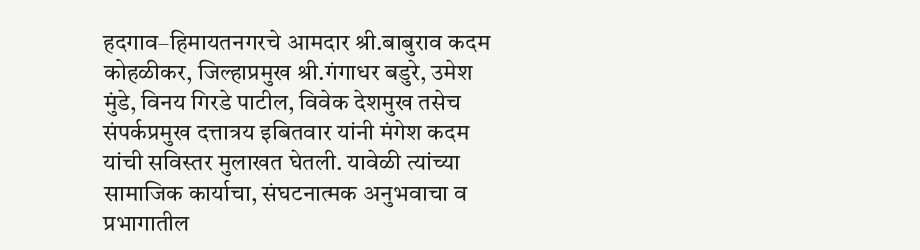हदगाव–हिमायतनगरचे आमदार श्री.बाबुराव कदम कोहळीकर, जिल्हाप्रमुख श्री.गंगाधर बडुरे, उमेश मुंडे, विनय गिरडे पाटील, विवेक देशमुख तसेच संपर्कप्रमुख दत्तात्रय इबितवार यांनी मंगेश कदम यांची सविस्तर मुलाखत घेतली. यावेळी त्यांच्या सामाजिक कार्याचा, संघटनात्मक अनुभवाचा व प्रभागातील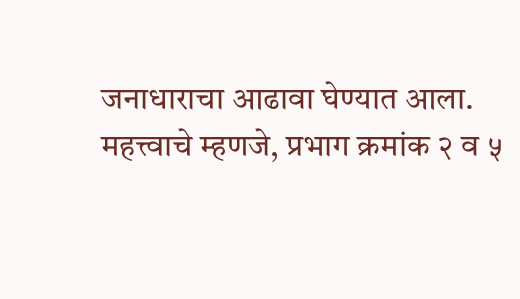जनाधाराचा आढावा घेण्यात आला.
महत्त्वाचे म्हणजे, प्रभाग क्रमांक २ व ५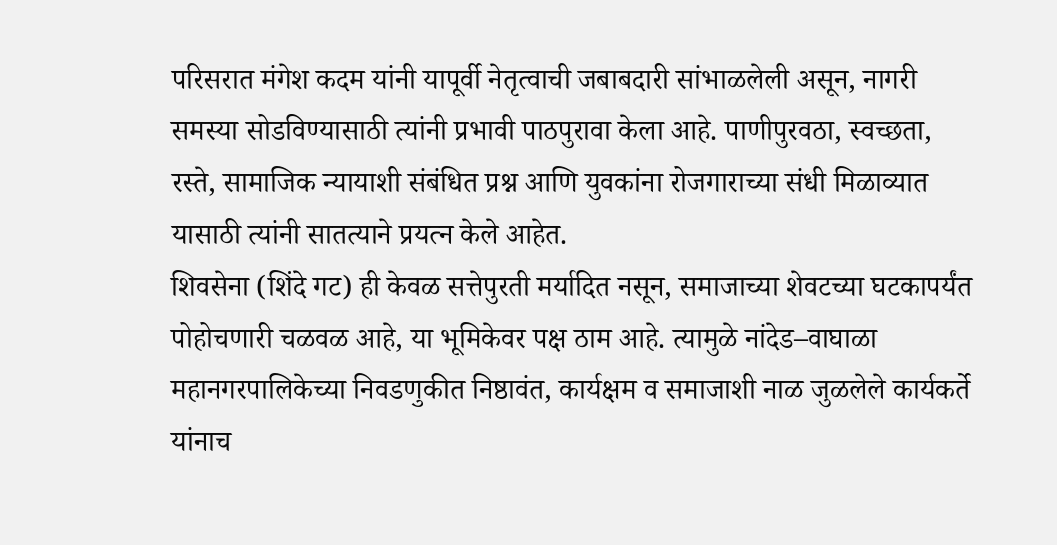परिसरात मंगेश कदम यांनी यापूर्वी नेतृत्वाची जबाबदारी सांभाळलेली असून, नागरी समस्या सोडविण्यासाठी त्यांनी प्रभावी पाठपुरावा केला आहे. पाणीपुरवठा, स्वच्छता, रस्ते, सामाजिक न्यायाशी संबंधित प्रश्न आणि युवकांना रोजगाराच्या संधी मिळाव्यात यासाठी त्यांनी सातत्याने प्रयत्न केले आहेत.
शिवसेना (शिंदे गट) ही केवळ सत्तेपुरती मर्यादित नसून, समाजाच्या शेवटच्या घटकापर्यंत पोहोचणारी चळवळ आहे, या भूमिकेवर पक्ष ठाम आहे. त्यामुळे नांदेड–वाघाळा महानगरपालिकेच्या निवडणुकीत निष्ठावंत, कार्यक्षम व समाजाशी नाळ जुळलेले कार्यकर्ते यांनाच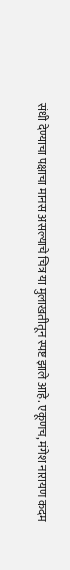संधी देण्याचा पक्षाचा मानस असल्याचे चित्र या मुलाखतीतून स्पष्ट झाले आहे. एकूणच, मंगेश नारायण कदम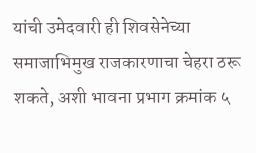यांची उमेदवारी ही शिवसेनेच्या समाजाभिमुख राजकारणाचा चेहरा ठरू शकते, अशी भावना प्रभाग क्रमांक ५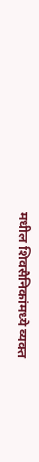मधील शिवसैनिकांमध्ये व्यक्त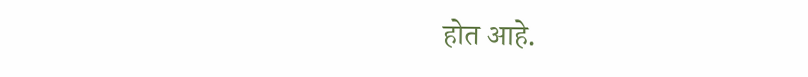होत आहे.